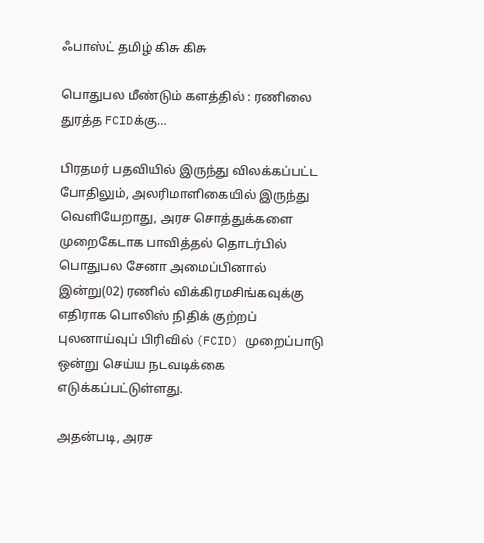ஃபாஸ்ட் தமிழ் கிசு கிசு

பொதுபல மீண்டும் களத்தில் : ரணிலை துரத்த FCIDக்கு…

பிரதமர் பதவியில் இருந்து விலக்கப்பட்ட போதிலும், அலரிமாளிகையில் இருந்து வெளியேறாது, அரச சொத்துக்களை முறைகேடாக பாவித்தல் தொடர்பில் பொதுபல சேனா அமைப்பினால் இன்று(02) ரணில் விக்கிரமசிங்கவுக்கு எதிராக பொலிஸ் நிதிக் குற்றப் புலனாய்வுப் பிரிவில் (FCID) முறைப்பாடு ஒன்று செய்ய நடவடிக்கை எடுக்கப்பட்டுள்ளது.

அதன்படி, அரச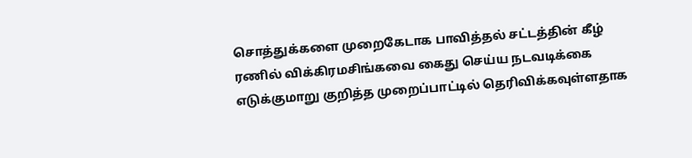சொத்துக்களை முறைகேடாக பாவித்தல் சட்டத்தின் கீழ் ரணில் விக்கிரமசிங்கவை கைது செய்ய நடவடிக்கை எடுக்குமாறு குறித்த முறைப்பாட்டில் தெரிவிக்கவுள்ளதாக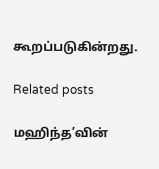கூறப்படுகின்றது.

Related posts

மஹிந்த’வின்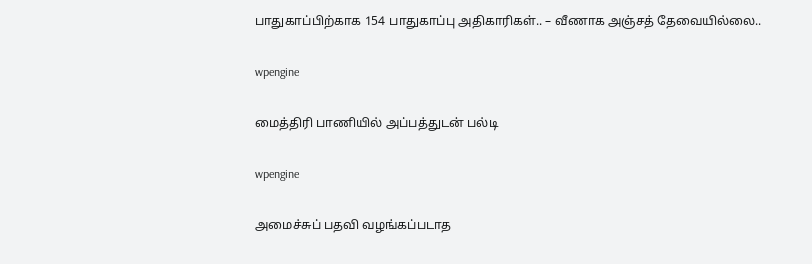பாதுகாப்பிற்காக 154 பாதுகாப்பு அதிகாரிகள்.. – வீணாக அஞ்சத் தேவையில்லை..

wpengine

மைத்திரி பாணியில் அப்பத்துடன் பல்டி

wpengine

அமைச்சுப் பதவி வழங்கப்படாத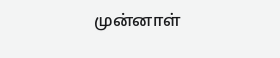முன்னாள்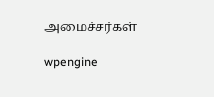அமைச்சர்கள்

wpengine